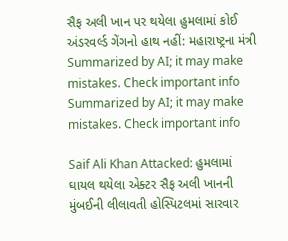સૈફ અલી ખાન પર થયેલા હુમલામાં કોઈ અંડરવર્લ્ડ ગેંગનો હાથ નહીં: મહારાષ્ટ્રના મંત્રી
Summarized by AI; it may make mistakes. Check important info
Summarized by AI; it may make mistakes. Check important info

Saif Ali Khan Attacked: હુમલામાં ઘાયલ થયેલા એક્ટર સૈફ અલી ખાનની મુંબઈની લીલાવતી હોસ્પિટલમાં સારવાર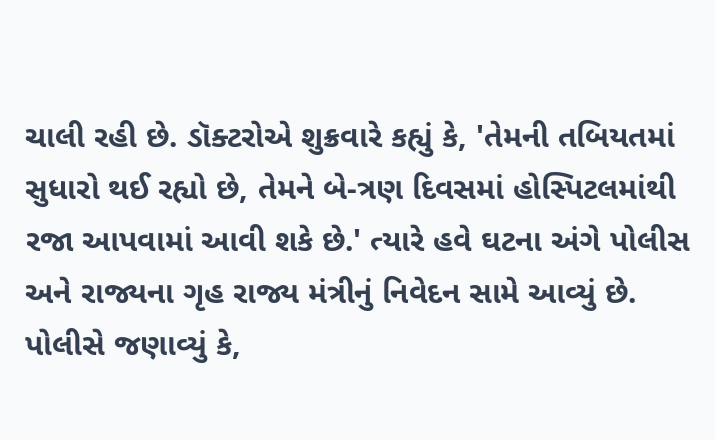ચાલી રહી છે. ડૉક્ટરોએ શુક્રવારે કહ્યું કે, 'તેમની તબિયતમાં સુધારો થઈ રહ્યો છે, તેમને બે-ત્રણ દિવસમાં હોસ્પિટલમાંથી રજા આપવામાં આવી શકે છે.' ત્યારે હવે ઘટના અંગે પોલીસ અને રાજ્યના ગૃહ રાજ્ય મંત્રીનું નિવેદન સામે આવ્યું છે.
પોલીસે જણાવ્યું કે,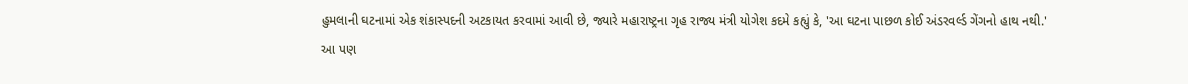હુમલાની ઘટનામાં એક શંકાસ્પદની અટકાયત કરવામાં આવી છે, જ્યારે મહારાષ્ટ્રના ગૃહ રાજ્ય મંત્રી યોગેશ કદમે કહ્યું કે, 'આ ઘટના પાછળ કોઈ અંડરવર્લ્ડ ગેંગનો હાથ નથી.'
આ પણ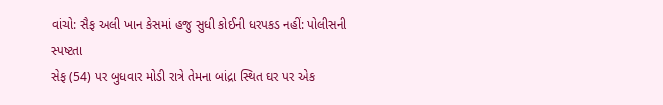વાંચો: સૈફ અલી ખાન કેસમાં હજુ સુધી કોઈની ધરપકડ નહીં: પોલીસની સ્પષ્ટતા
સેફ (54) પર બુધવાર મોડી રાત્રે તેમના બાંદ્રા સ્થિત ઘર પર એક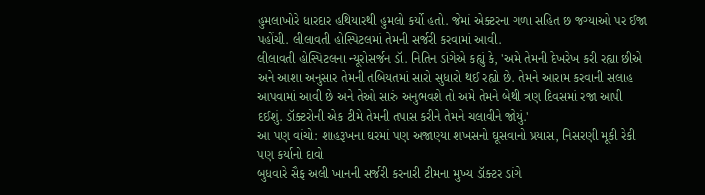હુમલાખોરે ધારદાર હથિયારથી હુમલો કર્યો હતો. જેમાં એક્ટરના ગળા સહિત છ જગ્યાઓ પર ઈજા પહોંચી. લીલાવતી હોસ્પિટલમાં તેમની સર્જરી કરવામાં આવી.
લીલાવતી હોસ્પિટલના ન્યૂરોસર્જન ડૉ. નિતિન ડાંગેએ કહ્યું કે, 'અમે તેમની દેખરેખ કરી રહ્યા છીએ અને આશા અનુસાર તેમની તબિયતમાં સારો સુધારો થઈ રહ્યો છે. તેમને આરામ કરવાની સલાહ આપવામાં આવી છે અને તેઓ સારું અનુભવશે તો અમે તેમને બેથી ત્રણ દિવસમાં રજા આપી દઈશું. ડૉક્ટરોની એક ટીમે તેમની તપાસ કરીને તેમને ચલાવીને જોયું.'
આ પણ વાંચો: શાહરૂખના ઘરમાં પણ અજાણ્યા શખસનો ઘૂસવાનો પ્રયાસ, નિસરણી મૂકી રેકી પણ કર્યાનો દાવો
બુધવારે સૈફ અલી ખાનની સર્જરી કરનારી ટીમના મુખ્ય ડૉક્ટર ડાંગે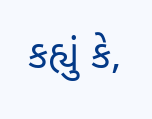કહ્યું કે,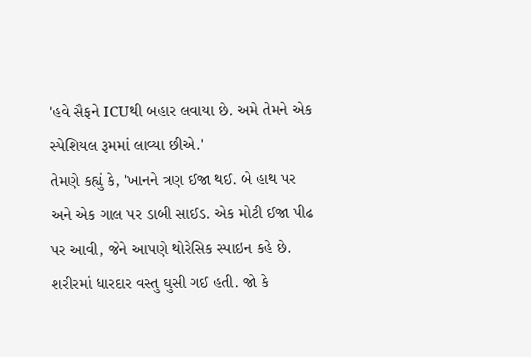'હવે સૈફને ICUથી બહાર લવાયા છે. અમે તેમને એક સ્પેશિયલ રૂમમાં લાવ્યા છીએ.'
તેમણે કહ્યું કે, 'ખાનને ત્રણ ઈજા થઈ. બે હાથ પર અને એક ગાલ પર ડાબી સાઈડ. એક મોટી ઈજા પીઢ પર આવી, જેને આપણે થોરેસિક સ્પાઇન કહે છે. શરીરમાં ધારદાર વસ્તુ ઘુસી ગઈ હતી. જો કે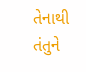તેનાથી તંતુને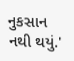નુકસાન નથી થયું.'